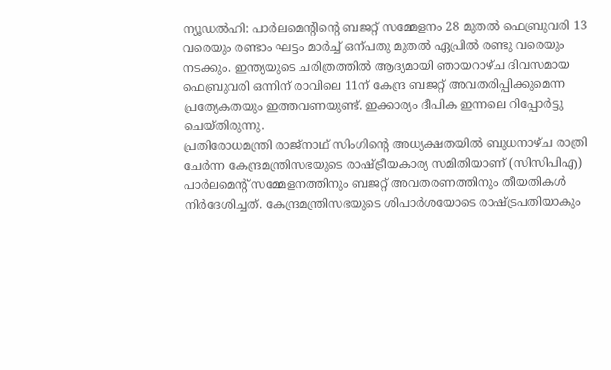ന്യൂഡൽഹി: പാർലമെന്റിന്റെ ബജറ്റ് സമ്മേളനം 28 മുതൽ ഫെബ്രുവരി 13 വരെയും രണ്ടാം ഘട്ടം മാർച്ച് ഒന്പതു മുതൽ ഏപ്രിൽ രണ്ടു വരെയും നടക്കും. ഇന്ത്യയുടെ ചരിത്രത്തിൽ ആദ്യമായി ഞായറാഴ്ച ദിവസമായ ഫെബ്രുവരി ഒന്നിന് രാവിലെ 11ന് കേന്ദ്ര ബജറ്റ് അവതരിപ്പിക്കുമെന്ന പ്രത്യേകതയും ഇത്തവണയുണ്ട്. ഇക്കാര്യം ദീപിക ഇന്നലെ റിപ്പോർട്ടു ചെയ്തിരുന്നു.
പ്രതിരോധമന്ത്രി രാജ്നാഥ് സിംഗിന്റെ അധ്യക്ഷതയിൽ ബുധനാഴ്ച രാത്രി ചേർന്ന കേന്ദ്രമന്ത്രിസഭയുടെ രാഷ്ട്രീയകാര്യ സമിതിയാണ് (സിസിപിഎ) പാർലമെന്റ് സമ്മേളനത്തിനും ബജറ്റ് അവതരണത്തിനും തീയതികൾ നിർദേശിച്ചത്. കേന്ദ്രമന്ത്രിസഭയുടെ ശിപാർശയോടെ രാഷ്ട്രപതിയാകും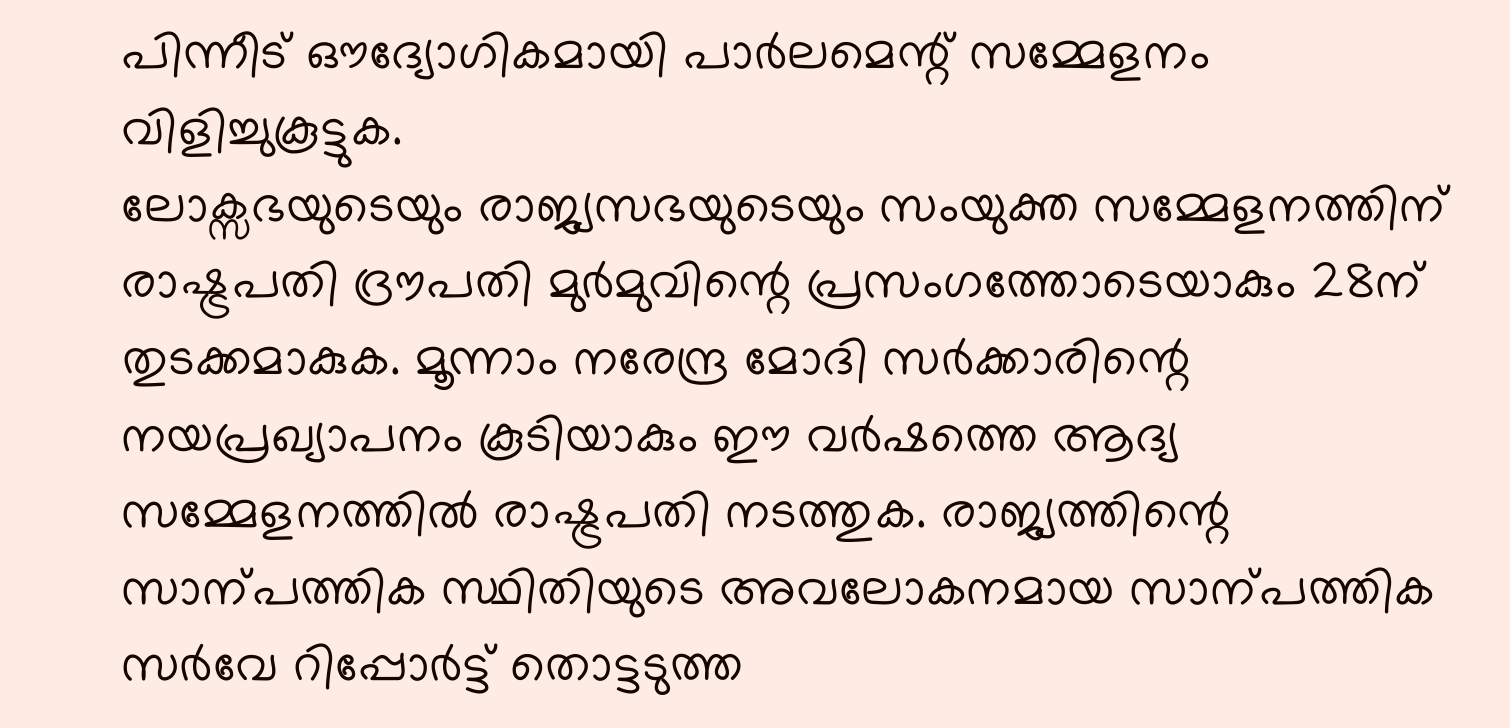പിന്നീട് ഔദ്യോഗികമായി പാർലമെന്റ് സമ്മേളനം വിളിച്ചുകൂട്ടുക.
ലോക്സഭയുടെയും രാജ്യസഭയുടെയും സംയുക്ത സമ്മേളനത്തിന് രാഷ്ട്രപതി ദ്രൗപതി മുർമുവിന്റെ പ്രസംഗത്തോടെയാകും 28ന് തുടക്കമാകുക. മൂന്നാം നരേന്ദ്ര മോദി സർക്കാരിന്റെ നയപ്രഖ്യാപനം കൂടിയാകും ഈ വർഷത്തെ ആദ്യ സമ്മേളനത്തിൽ രാഷ്ട്രപതി നടത്തുക. രാജ്യത്തിന്റെ സാന്പത്തിക സ്ഥിതിയുടെ അവലോകനമായ സാന്പത്തിക സർവേ റിപ്പോർട്ട് തൊട്ടടുത്ത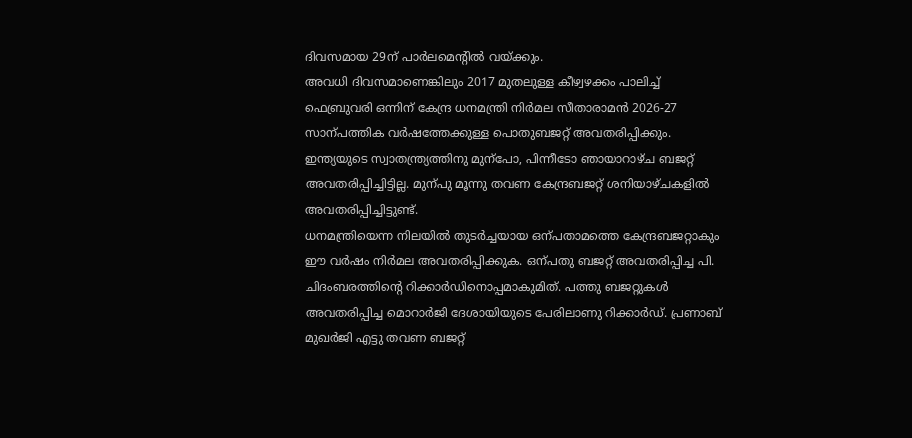ദിവസമായ 29ന് പാർലമെന്റിൽ വയ്ക്കും.
അവധി ദിവസമാണെങ്കിലും 2017 മുതലുള്ള കീഴ്വഴക്കം പാലിച്ച് ഫെബ്രുവരി ഒന്നിന് കേന്ദ്ര ധനമന്ത്രി നിർമല സീതാരാമൻ 2026-27 സാന്പത്തിക വർഷത്തേക്കുള്ള പൊതുബജറ്റ് അവതരിപ്പിക്കും. ഇന്ത്യയുടെ സ്വാതന്ത്ര്യത്തിനു മുന്പോ, പിന്നീടോ ഞായാറാഴ്ച ബജറ്റ് അവതരിപ്പിച്ചിട്ടില്ല. മുന്പു മൂന്നു തവണ കേന്ദ്രബജറ്റ് ശനിയാഴ്ചകളിൽ അവതരിപ്പിച്ചിട്ടുണ്ട്.
ധനമന്ത്രിയെന്ന നിലയിൽ തുടർച്ചയായ ഒന്പതാമത്തെ കേന്ദ്രബജറ്റാകും ഈ വർഷം നിർമല അവതരിപ്പിക്കുക. ഒന്പതു ബജറ്റ് അവതരിപ്പിച്ച പി. ചിദംബരത്തിന്റെ റിക്കാർഡിനൊപ്പമാകുമിത്. പത്തു ബജറ്റുകൾ അവതരിപ്പിച്ച മൊറാർജി ദേശായിയുടെ പേരിലാണു റിക്കാർഡ്. പ്രണാബ് മുഖർജി എട്ടു തവണ ബജറ്റ്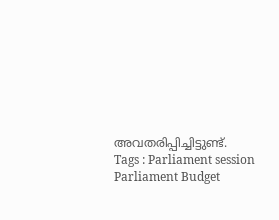അവതരിപ്പിച്ചിട്ടുണ്ട്.
Tags : Parliament session Parliament Budget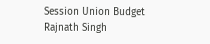Session Union Budget Rajnath Singh